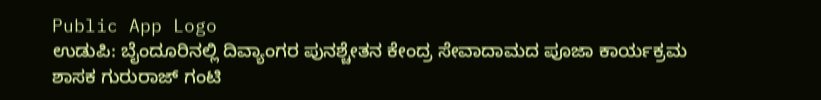Public App Logo
ಉಡುಪಿ: ಬೈಂದೂರಿನಲ್ಲಿ ದಿವ್ಯಾಂಗರ ಪುನಶ್ಚೇತನ ಕೇಂದ್ರ ಸೇವಾದಾಮದ ಪೂಜಾ ಕಾರ್ಯಕ್ರಮ ಶಾಸಕ ಗುರುರಾಜ್ ಗಂಟಿ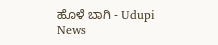ಹೊಳೆ ಬಾಗಿ - Udupi News